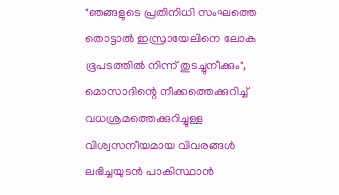"ഞങ്ങളുടെ പ്രതിനിധി സംഘത്തെ തൊട്ടാൽ ഇസ്രായേലിനെ ലോക ഭൂപടത്തിൽ നിന്ന് തുടച്ചുനീക്കും", മൊസാദിന്റെ നീക്കത്തെക്കുറിച്ച് വധശ്രമത്തെക്കുറിച്ചുള്ള വിശ്വസനീയമായ വിവരങ്ങൾ ലഭിച്ചയുടൻ പാകിസ്ഥാൻ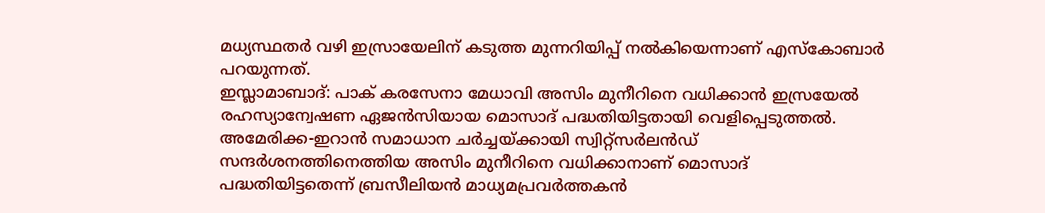മധ്യസ്ഥതർ വഴി ഇസ്രായേലിന് കടുത്ത മുന്നറിയിപ്പ് നൽകിയെന്നാണ് എസ്കോബാർ പറയുന്നത്.
ഇസ്ലാമാബാദ്: പാക് കരസേനാ മേധാവി അസിം മുനീറിനെ വധിക്കാൻ ഇസ്രയേൽ രഹസ്യാന്വേഷണ ഏജൻസിയായ മൊസാദ് പദ്ധതിയിട്ടതായി വെളിപ്പെടുത്തൽ. അമേരിക്ക-ഇറാൻ സമാധാന ചർച്ചയ്ക്കായി സ്വിറ്റ്സർലൻഡ് സന്ദർശനത്തിനെത്തിയ അസിം മുനീറിനെ വധിക്കാനാണ് മൊസാദ് പദ്ധതിയിട്ടതെന്ന് ബ്രസീലിയൻ മാധ്യമപ്രവർത്തകൻ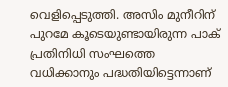വെളിപ്പെടുത്തി. അസിം മുനീറിന് പുറമേ കൂടെയുണ്ടായിരുന്ന പാക് പ്രതിനിധി സംഘത്തെ വധിക്കാനും പദ്ധതിയിട്ടെന്നാണ്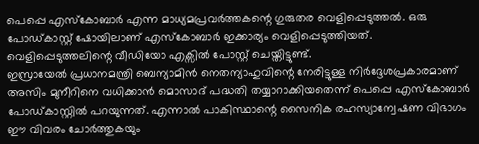പെപ്പെ എസ്കോബാർ എന്ന മാധ്യമപ്രവർത്തകന്റെ ഗുരുതര വെളിപ്പെടുത്തൽ. ഒരു പോഡ്കാസ്റ്റ് ഷോയിലാണ് എസ്കോബാർ ഇക്കാര്യം വെളിപ്പെടുത്തിയത്. വെളിപ്പെടുത്തലിന്റെ വീഡിയോ എക്സിൽ പോസ്റ്റ് ചെയ്തിട്ടുണ്ട്.
ഇസ്രായേൽ പ്രധാനമന്ത്രി ബെന്യാമിൻ നെതന്യാഹുവിന്റെ നേരിട്ടുള്ള നിർദ്ദേശപ്രകാരമാണ് അസിം മുനീറിനെ വധിക്കാൻ മൊസാദ് പദ്ധതി തയ്യാറാക്കിയതെന്ന് പെപ്പെ എസ്കോബാർ പോഡ്കാസ്റ്റിൽ പറയുന്നത്. എന്നാൽ പാകിസ്ഥാന്റെ സൈനിക രഹസ്യാന്വേഷണ വിഭാഗം ഈ വിവരം ചോർത്തുകയും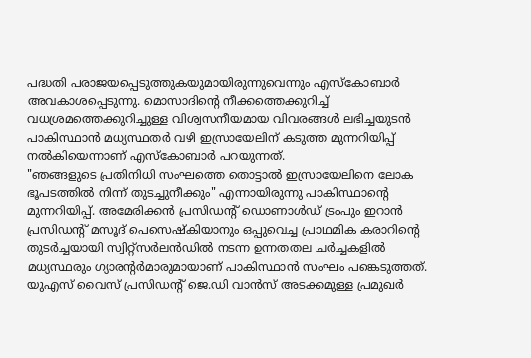പദ്ധതി പരാജയപ്പെടുത്തുകയുമായിരുന്നുവെന്നും എസ്കോബാർ അവകാശപ്പെടുന്നു. മൊസാദിന്റെ നീക്കത്തെക്കുറിച്ച് വധശ്രമത്തെക്കുറിച്ചുള്ള വിശ്വസനീയമായ വിവരങ്ങൾ ലഭിച്ചയുടൻ പാകിസ്ഥാൻ മധ്യസ്ഥതർ വഴി ഇസ്രായേലിന് കടുത്ത മുന്നറിയിപ്പ് നൽകിയെന്നാണ് എസ്കോബാർ പറയുന്നത്.
"ഞങ്ങളുടെ പ്രതിനിധി സംഘത്തെ തൊട്ടാൽ ഇസ്രായേലിനെ ലോക ഭൂപടത്തിൽ നിന്ന് തുടച്ചുനീക്കും" എന്നായിരുന്നു പാകിസ്ഥാന്റെ മുന്നറിയിപ്പ്. അമേരിക്കൻ പ്രസിഡന്റ് ഡൊണാൾഡ് ട്രംപും ഇറാൻ പ്രസിഡന്റ് മസൂദ് പെസെഷ്കിയാനും ഒപ്പുവെച്ച പ്രാഥമിക കരാറിന്റെ തുടർച്ചയായി സ്വിറ്റ്സർലൻഡിൽ നടന്ന ഉന്നതതല ചർച്ചകളിൽ മധ്യസ്ഥരും ഗ്യാരന്റർമാരുമായാണ് പാകിസ്ഥാൻ സംഘം പങ്കെടുത്തത്. യുഎസ് വൈസ് പ്രസിഡന്റ് ജെ.ഡി വാൻസ് അടക്കമുള്ള പ്രമുഖർ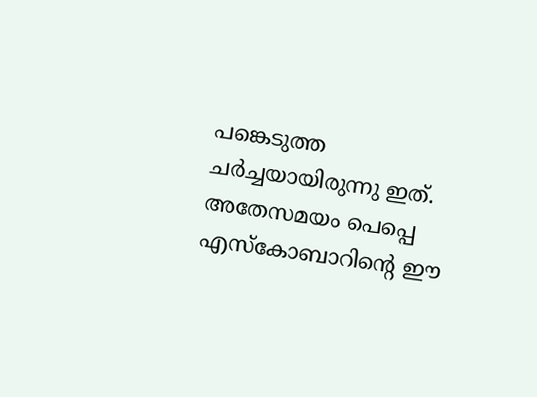പങ്കെടുത്ത ചർച്ചയായിരുന്നു ഇത്. അതേസമയം പെപ്പെ എസ്കോബാറിന്റെ ഈ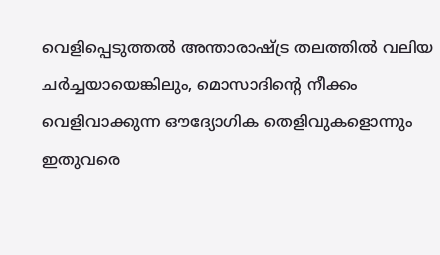വെളിപ്പെടുത്തൽ അന്താരാഷ്ട്ര തലത്തിൽ വലിയ ചർച്ചയായെങ്കിലും, മൊസാദിന്റെ നീക്കം വെളിവാക്കുന്ന ഔദ്യോഗിക തെളിവുകളൊന്നും ഇതുവരെ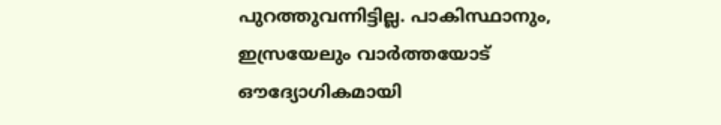പുറത്തുവന്നിട്ടില്ല. പാകിസ്ഥാനും, ഇസ്രയേലും വാർത്തയോട് ഔദ്യോഗികമായി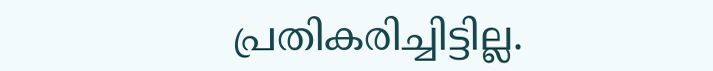പ്രതികരിച്ചിട്ടില്ല.